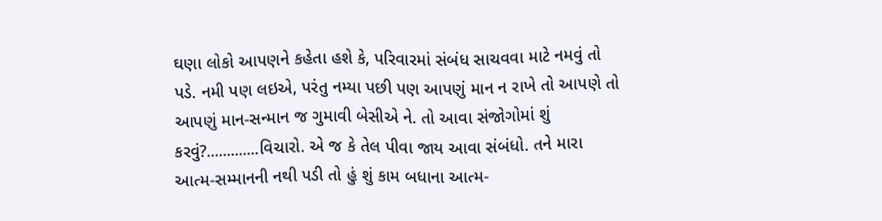ઘણા લોકો આપણને કહેતા હશે કે, પરિવારમાં સંબંધ સાચવવા માટે નમવું તો પડે. નમી પણ લઇએ, પરંતુ નમ્યા પછી પણ આપણું માન ન રાખે તો આપણે તો આપણું માન-સન્માન જ ગુમાવી બેસીએ ને. તો આવા સંજોગોમાં શું કરવું?.............વિચારો. એ જ કે તેલ પીવા જાય આવા સંબંધો. તને મારા આત્મ-સમ્માનની નથી પડી તો હું શું કામ બધાના આત્મ-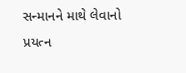સન્માનને માથે લેવાનો પ્રયત્ન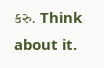કરુ. Think about it.